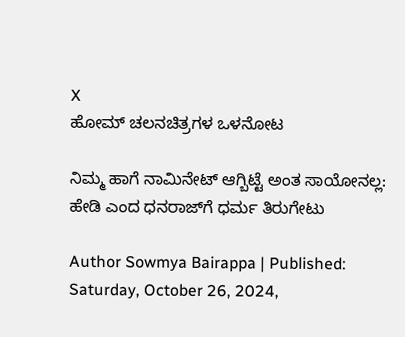X
ಹೋಮ್ ಚಲನಚಿತ್ರಗಳ ಒಳನೋಟ

ನಿಮ್ಮ ಹಾಗೆ ನಾಮಿನೇಟ್ ಆಗ್ಬಿಟ್ಟೆ ಅಂತ ಸಾಯೋನಲ್ಲ: ಹೇಡಿ ಎಂದ ಧನರಾಜ್‌ಗೆ ಧರ್ಮ ತಿರುಗೇಟು

Author Sowmya Bairappa | Published: Saturday, October 26, 2024,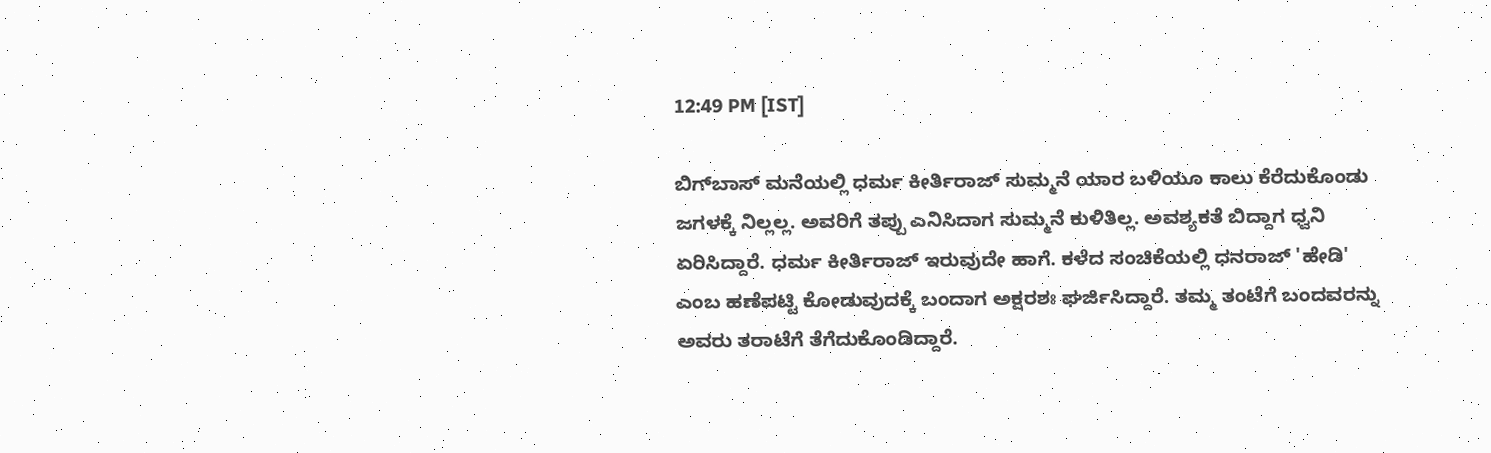12:49 PM [IST]

ಬಿಗ್‌ಬಾಸ್‌ ಮನೆಯಲ್ಲಿ ಧರ್ಮ ಕೀರ್ತಿರಾಜ್ ಸುಮ್ಮನೆ ಯಾರ ಬಳಿಯೂ ಕಾಲು ಕೆರೆದುಕೊಂಡು ಜಗಳಕ್ಕೆ ನಿಲ್ಲಲ್ಲ. ಅವರಿಗೆ ತಪ್ಪು ಎನಿಸಿದಾಗ ಸುಮ್ಮನೆ ಕುಳಿತಿಲ್ಲ. ಅವಶ್ಯಕತೆ ಬಿದ್ದಾಗ ಧ್ವನಿ ಏರಿಸಿದ್ದಾರೆ. ಧರ್ಮ ಕೀರ್ತಿರಾಜ್ ಇರುವುದೇ ಹಾಗೆ. ಕಳೆದ ಸಂಚಿಕೆಯಲ್ಲಿ ಧನರಾಜ್ 'ಹೇಡಿ' ಎಂಬ ಹಣೆಪಟ್ಟಿ ಕೋಡುವುದಕ್ಕೆ ಬಂದಾಗ ಅಕ್ಷರಶಃ ಘರ್ಜಿಸಿದ್ದಾರೆ. ತಮ್ಮ ತಂಟೆಗೆ ಬಂದವರನ್ನು ಅವರು ತರಾಟೆಗೆ ತೆಗೆದುಕೊಂಡಿದ್ದಾರೆ.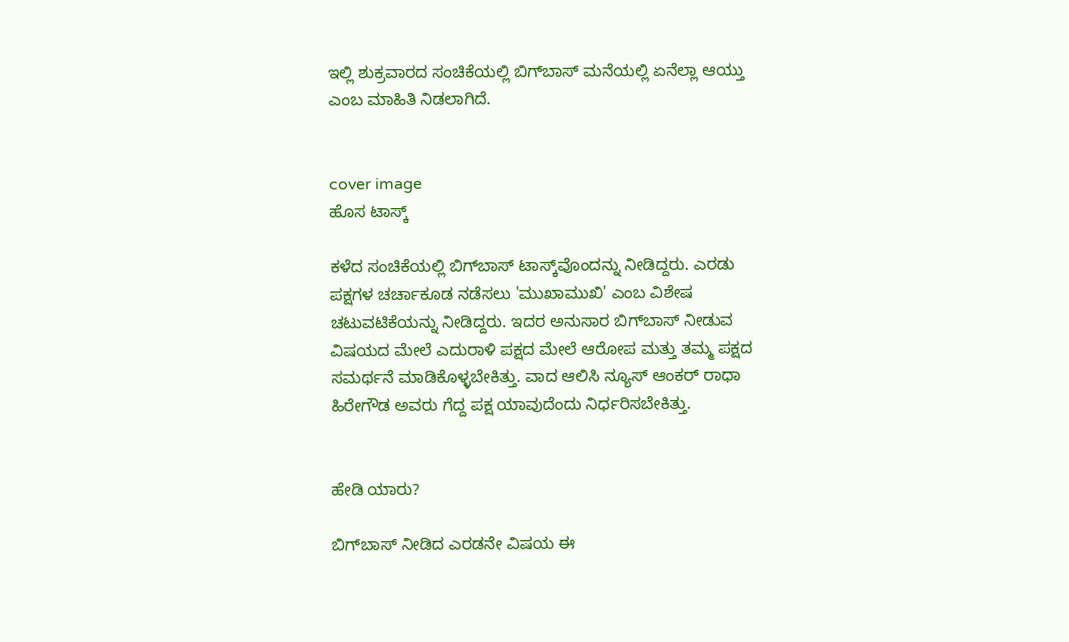ಇಲ್ಲಿ ಶುಕ್ರವಾರದ ಸಂಚಿಕೆಯಲ್ಲಿ ಬಿಗ್‌ಬಾಸ್ ಮನೆಯಲ್ಲಿ ಏನೆಲ್ಲಾ ಆಯ್ತು ಎಂಬ ಮಾಹಿತಿ ನಿಡಲಾಗಿದೆ.


cover image
ಹೊಸ ಟಾಸ್ಕ್

ಕಳೆದ ಸಂಚಿಕೆಯಲ್ಲಿ ಬಿಗ್‌ಬಾಸ್ ಟಾಸ್ಕ್‌ವೊಂದನ್ನು ನೀಡಿದ್ದರು. ಎರಡು ಪಕ್ಷಗಳ ಚರ್ಚಾಕೂಡ ನಡೆಸಲು 'ಮುಖಾಮುಖಿ' ಎಂಬ ವಿಶೇಷ ಚಟುವಟಿಕೆಯನ್ನು ನೀಡಿದ್ದರು. ಇದರ ಅನುಸಾರ ಬಿಗ್‌ಬಾಸ್ ನೀಡುವ ವಿಷಯದ ಮೇಲೆ ಎದುರಾಳಿ ಪಕ್ಷದ ಮೇಲೆ ಆರೋಪ ಮತ್ತು ತಮ್ಮ ಪಕ್ಷದ ಸಮರ್ಥನೆ ಮಾಡಿಕೊಳ್ಳಬೇಕಿತ್ತು. ವಾದ ಆಲಿಸಿ ನ್ಯೂಸ್ ಆಂಕರ್ ರಾಧಾ ಹಿರೇಗೌಡ ಅವರು ಗೆದ್ದ ಪಕ್ಷ ಯಾವುದೆಂದು ನಿರ್ಧರಿಸಬೇಕಿತ್ತು.


ಹೇಡಿ ಯಾರು?

ಬಿಗ್‌ಬಾಸ್ ನೀಡಿದ ಎರಡನೇ ವಿಷಯ ಈ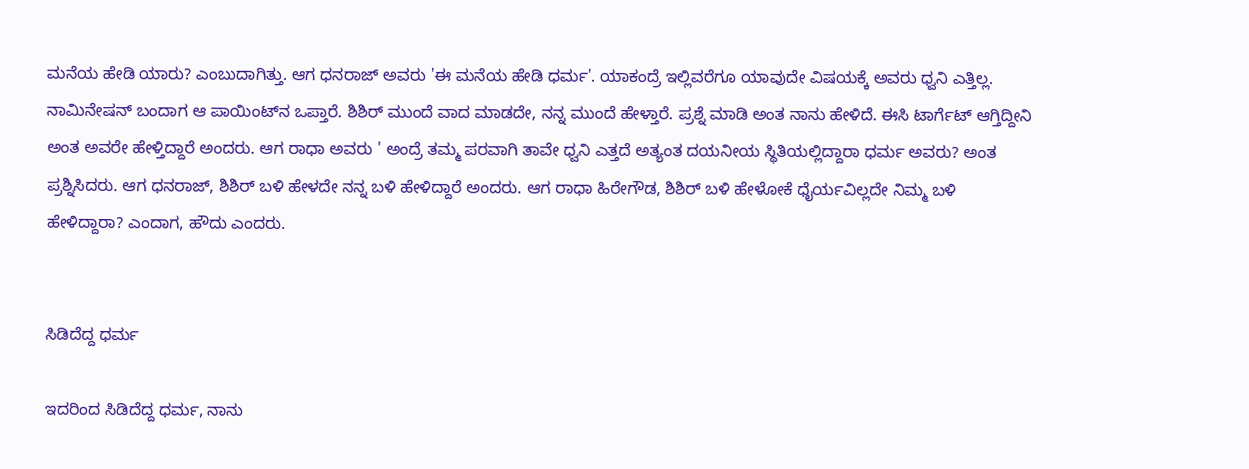ಮನೆಯ ಹೇಡಿ ಯಾರು? ಎಂಬುದಾಗಿತ್ತು. ಆಗ ಧನರಾಜ್ ಅವರು 'ಈ ಮನೆಯ ಹೇಡಿ ಧರ್ಮ'. ಯಾಕಂದ್ರೆ ಇಲ್ಲಿವರೆಗೂ ಯಾವುದೇ ವಿಷಯಕ್ಕೆ ಅವರು ಧ್ವನಿ ಎತ್ತಿಲ್ಲ. ನಾಮಿನೇಷನ್ ಬಂದಾಗ ಆ ಪಾಯಿಂಟ್‌ನ ಒಪ್ತಾರೆ. ಶಿಶಿರ್ ಮುಂದೆ ವಾದ ಮಾಡದೇ, ನನ್ನ ಮುಂದೆ ಹೇಳ್ತಾರೆ. ಪ್ರಶ್ನೆ ಮಾಡಿ ಅಂತ ನಾನು ಹೇಳಿದೆ. ಈಸಿ ಟಾರ್ಗೆಟ್ ಆಗ್ತಿದ್ದೀನಿ ಅಂತ ಅವರೇ ಹೇಳ್ತಿದ್ದಾರೆ ಅಂದರು. ಆಗ ರಾಧಾ ಅವರು ' ಅಂದ್ರೆ ತಮ್ಮ ಪರವಾಗಿ ತಾವೇ ಧ್ವನಿ ಎತ್ತದೆ ಅತ್ಯಂತ ದಯನೀಯ ಸ್ಥಿತಿಯಲ್ಲಿದ್ದಾರಾ ಧರ್ಮ ಅವರು? ಅಂತ ಪ್ರಶ್ನಿಸಿದರು. ಆಗ ಧನರಾಜ್, ಶಿಶಿರ್ ಬಳಿ ಹೇಳದೇ ನನ್ನ ಬಳಿ ಹೇಳಿದ್ದಾರೆ ಅಂದರು. ಆಗ ರಾಧಾ ಹಿರೇಗೌಡ, ಶಿಶಿರ್ ಬಳಿ ಹೇಳೋಕೆ ಧೈರ್ಯವಿಲ್ಲದೇ ನಿಮ್ಮ ಬಳಿ ಹೇಳಿದ್ದಾರಾ? ಎಂದಾಗ, ಹೌದು ಎಂದರು.


ಸಿಡಿದೆದ್ದ ಧರ್ಮ

ಇದರಿಂದ ಸಿಡಿದೆದ್ದ ಧರ್ಮ, ನಾನು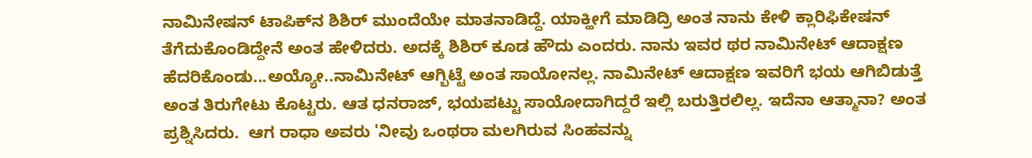ನಾಮಿನೇಷನ್ ಟಾಪಿಕ್‌ನ ಶಿಶಿರ್ ಮುಂದೆಯೇ ಮಾತನಾಡಿದ್ದೆ. ಯಾಕ್ಹೀಗೆ ಮಾಡಿದ್ರಿ ಅಂತ ನಾನು ಕೇಳಿ ಕ್ಲಾರಿಫಿಕೇಷನ್ ತೆಗೆದುಕೊಂಡಿದ್ದೇನೆ ಅಂತ ಹೇಳಿದರು. ಅದಕ್ಕೆ ಶಿಶಿರ್ ಕೂಡ ಹೌದು ಎಂದರು. ನಾನು ಇವರ ಥರ ನಾಮಿನೇಟ್ ಆದಾಕ್ಷಣ ಹೆದರಿಕೊಂಡು...ಅಯ್ಯೋ..ನಾಮಿನೇಟ್ ಆಗ್ಬಿಟ್ಟೆ ಅಂತ ಸಾಯೋನಲ್ಲ. ನಾಮಿನೇಟ್ ಆದಾಕ್ಷಣ ಇವರಿಗೆ ಭಯ ಆಗಿಬಿಡುತ್ತೆ ಅಂತ ತಿರುಗೇಟು ಕೊಟ್ಟರು. ಆತ ಧನರಾಜ್, ಭಯಪಟ್ಟು ಸಾಯೋದಾಗಿದ್ದರೆ ಇಲ್ಲಿ ಬರುತ್ತಿರಲಿಲ್ಲ. ಇದೆನಾ ಆತ್ಮಾನಾ? ಅಂತ ಪ್ರಶ್ನಿಸಿದರು.  ಆಗ ರಾಧಾ ಅವರು 'ನೀವು ಒಂಥರಾ ಮಲಗಿರುವ ಸಿಂಹವನ್ನು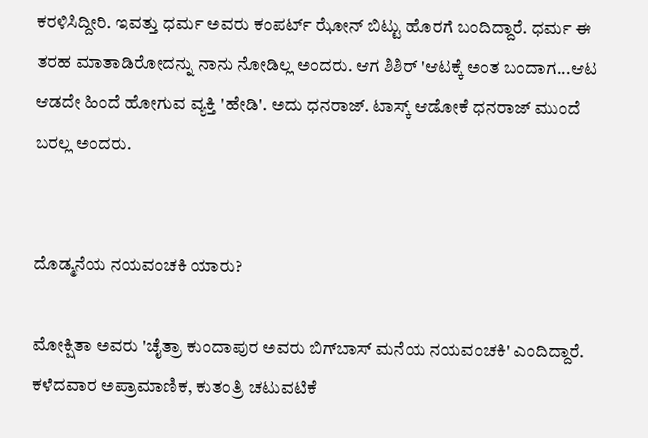ಕರಳಿಸಿದ್ದೀರಿ. ಇವತ್ತು ಧರ್ಮ ಅವರು ಕಂಪರ್ಟ್ ಝೋನ್ ಬಿಟ್ಟು ಹೊರಗೆ ಬಂದಿದ್ದಾರೆ. ಧರ್ಮ ಈ ತರಹ ಮಾತಾಡಿರೋದನ್ನು ನಾನು ನೋಡಿಲ್ಲ ಅಂದರು. ಆಗ ಶಿಶಿರ್ 'ಆಟಕ್ಕೆ ಅಂತ ಬಂದಾಗ...ಆಟ ಆಡದೇ ಹಿಂದೆ ಹೋಗುವ ವ್ಯಕ್ತಿ 'ಹೇಡಿ'. ಅದು ಧನರಾಜ್. ಟಾಸ್ಕ್ ಆಡೋಕೆ ಧನರಾಜ್ ಮುಂದೆ ಬರಲ್ಲ ಅಂದರು.


ದೊಡ್ಮನೆಯ ನಯವಂಚಕಿ ಯಾರು?

ಮೋಕ್ಷಿತಾ ಅವರು 'ಚೈತ್ರಾ ಕುಂದಾಪುರ ಅವರು ಬಿಗ್‌ಬಾಸ್ ಮನೆಯ ನಯವಂಚಕಿ' ಎಂದಿದ್ದಾರೆ. ಕಳೆದವಾರ ಅಪ್ರಾಮಾಣಿಕ, ಕುತಂತ್ರಿ ಚಟುವಟಿಕೆ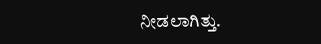ನೀಡಲಾಗಿತ್ತು.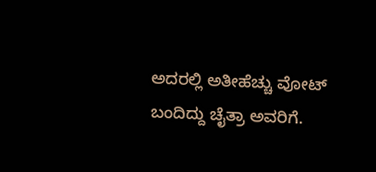ಅದರಲ್ಲಿ ಅತೀಹೆಚ್ಚು ವೋಟ್ ಬಂದಿದ್ದು ಚೈತ್ರಾ ಅವರಿಗೆ.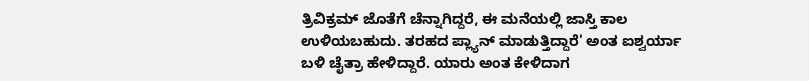ತ್ರಿವಿಕ್ರಮ್ ಜೊತೆಗೆ ಚೆನ್ನಾಗಿದ್ದರೆ, ಈ ಮನೆಯಲ್ಲಿ ಜಾಸ್ತಿ ಕಾಲ ಉಳಿಯಬಹುದು. ತರಹದ ಪ್ಲ್ಯಾನ್ ಮಾಡುತ್ತಿದ್ದಾರೆ' ಅಂತ ಐಶ್ವರ್ಯಾ ಬಳಿ ಚೈತ್ರಾ ಹೇಳಿದ್ದಾರೆ. ಯಾರು ಅಂತ ಕೇಳಿದಾಗ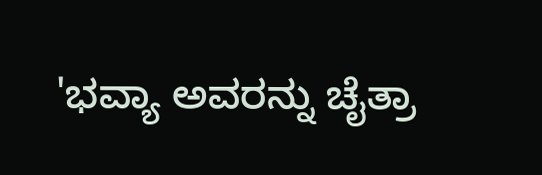'ಭವ್ಯಾ ಅವರನ್ನು ಚೈತ್ರಾ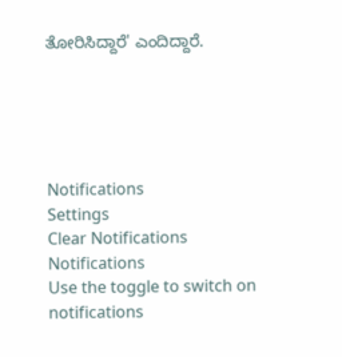ತೋರಿಸಿದ್ದಾರೆ' ಎಂದಿದ್ದಾರೆ.





Notifications
Settings
Clear Notifications
Notifications
Use the toggle to switch on notifications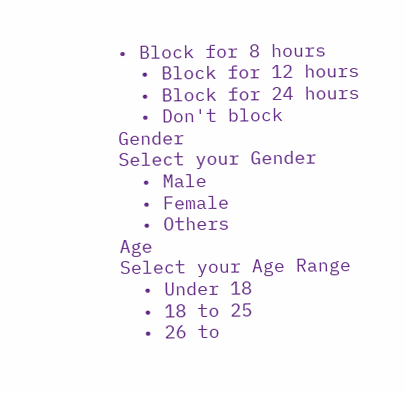• Block for 8 hours
  • Block for 12 hours
  • Block for 24 hours
  • Don't block
Gender
Select your Gender
  • Male
  • Female
  • Others
Age
Select your Age Range
  • Under 18
  • 18 to 25
  • 26 to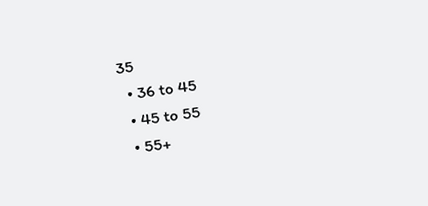35
  • 36 to 45
  • 45 to 55
  • 55+